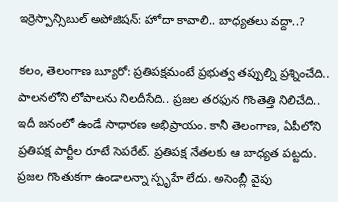ఇర్రెస్పాన్సిబుల్ అపోజిషన్: హోదా కావాలి.. బాధ్యతలు వద్దా..?

కలం, తెలంగాణ బ్యూరో: ప్రతిపక్షమంటే ప్రభుత్వ తప్పుల్ని ప్రశ్నించేది.. పాలనలోని లోపాలను నిలదీసేది.. ప్రజల తరఫున గొంతెత్తి నిలిచేది.. ఇదీ జనంలో ఉండే సాధారణ అభిప్రాయం. కానీ తెలంగాణ, ఏపీలోని ప్రతిపక్ష పార్టీల రూటే సెపరేట్. ప్రతిపక్ష నేతలకు ఆ బాధ్యత పట్టదు. ప్రజల గొంతుకగా ఉండాలన్నా స్పృహే లేదు. అసెంబ్లీ వైపు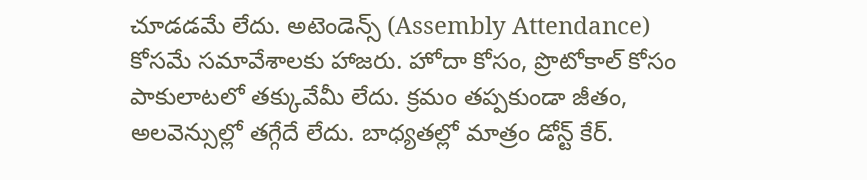చూడడమే లేదు. అటెండెన్స్ (Assembly Attendance) కోసమే సమావేశాలకు హాజరు. హోదా కోసం, ప్రొటోకాల్ కోసం పాకులాటలో తక్కువేమీ లేదు. క్రమం తప్పకుండా జీతం, అలవెన్సుల్లో తగ్గేదే లేదు. బాధ్యతల్లో మాత్రం డోన్ట్ కేర్.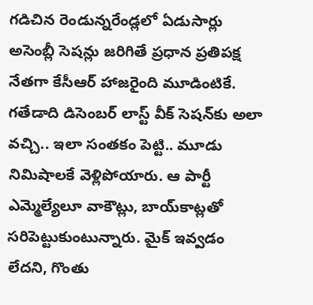గడిచిన రెండున్నరేండ్లలో ఏడుసార్లు అసెంబ్లీ సెషన్లు జరిగితే ప్రధాన ప్రతిపక్ష నేతగా కేసీఆర్ హాజరైంది మూడింటికే. గతేడాది డిసెంబర్ లాస్ట్ వీక్‌ సెషన్‌కు అలా వచ్చి.. ఇలా సంతకం పెట్టి.. మూడు నిమిషాలకే వెళ్లిపోయారు. ఆ పార్టీ ఎమ్మెల్యేలూ వాకౌట్లు, బాయ్‌కాట్లతో సరిపెట్టుకుంటున్నారు. మైక్ ఇవ్వడం లేదని, గొంతు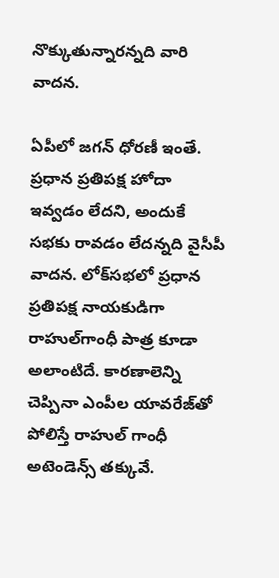నొక్కుతున్నారన్నది వారి వాదన.

ఏపీలో జగన్ ధోరణీ ఇంతే. ప్రధాన ప్రతిపక్ష హోదా ఇవ్వడం లేదని, అందుకే సభకు రావడం లేదన్నది వైసీపీ వాదన. లోక్‌సభలో ప్రధాన ప్రతిపక్ష నాయకుడిగా రాహుల్‌గాంధీ పాత్ర కూడా అలాంటిదే. కారణాలెన్ని చెప్పినా ఎంపీల యావరేజ్‌తో పోలిస్తే రాహుల్‌ గాంధీ అటెండెన్స్ తక్కువే.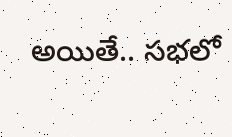అయితే.. సభలో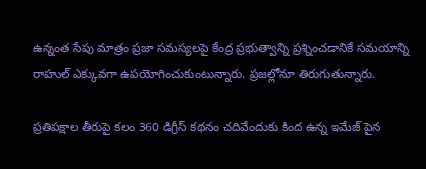ఉన్నంత సేపు మాత్రం ప్రజా సమస్యలపై కేంద్ర ప్రభుత్వాన్ని ప్రశ్నించడానికే సమయాన్ని రాహుల్ ఎక్కువగా ఉపయోగించుకుంటున్నారు. ప్రజల్లోనూ తిరుగుతున్నారు.

ప్రతిపక్షాల తీరుపై కలం 360 డిగ్రీస్ కథనం చదివేందుకు కింద ఉన్న ఇమేజ్ పైన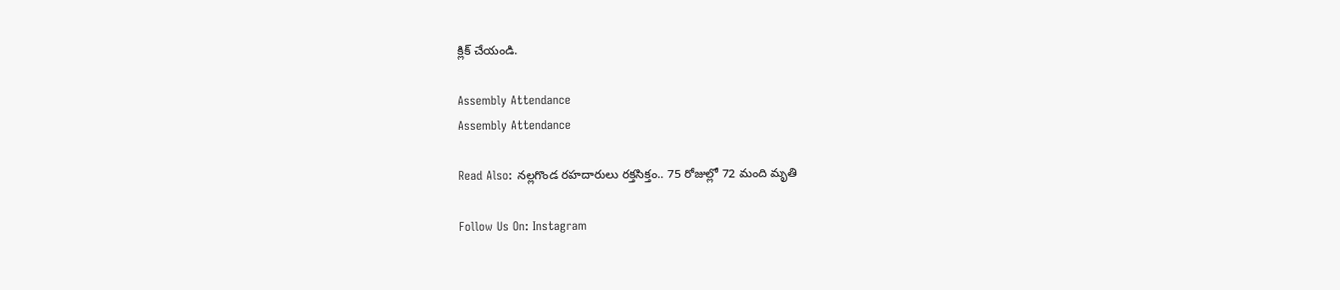క్లిక్ చేయండి.

Assembly Attendance
Assembly Attendance

Read Also: నల్లగొండ రహదారులు రక్తసిక్తం.. 75 రోజుల్లో 72 మంది మృతి

Follow Us On: Instagram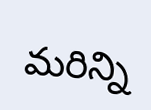మ‌రిన్ని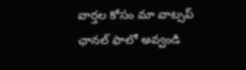వార్త‌ల కోసం మా వాట్స‌ప్ ఛాన‌ల్ ఫాలో అవ్వండి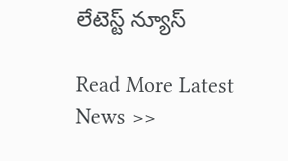లేటెస్ట్ న్యూస్‌

Read More Latest News >>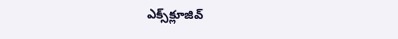ఎక్స్‌క్లూజివ్‌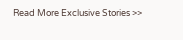Read More Exclusive Stories >>